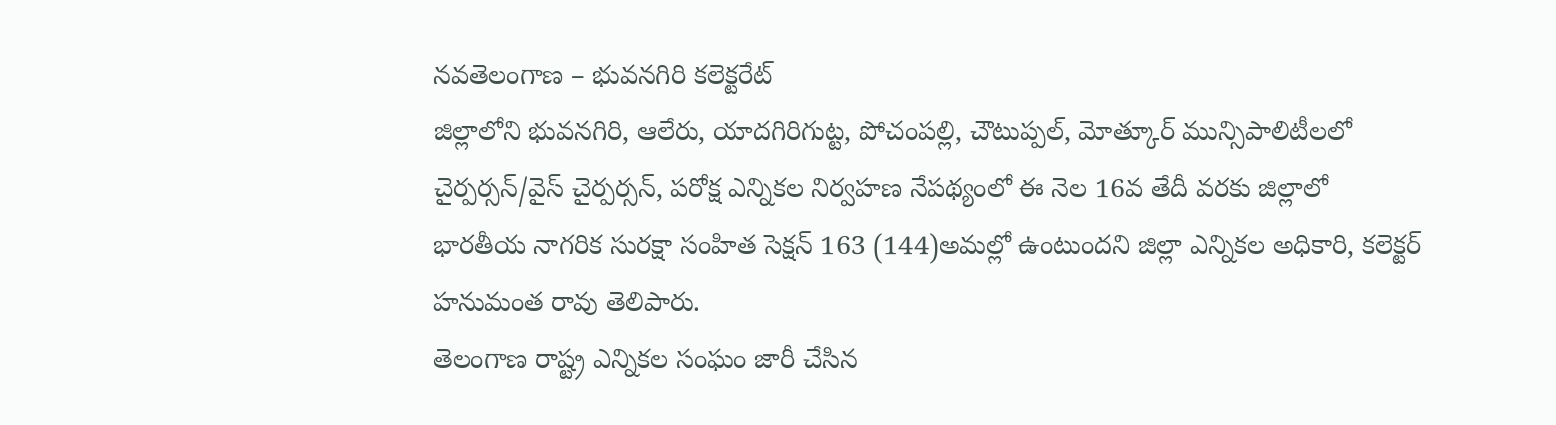నవతెలంగాణ – భువనగిరి కలెక్టరేట్
జిల్లాలోని భువనగిరి, ఆలేరు, యాదగిరిగుట్ట, పోచంపల్లి, చౌటుప్పల్, మోత్కూర్ మున్సిపాలిటీలలో చైర్పర్సన్/వైస్ చైర్పర్సన్, పరోక్ష ఎన్నికల నిర్వహణ నేపథ్యంలో ఈ నెల 16వ తేదీ వరకు జిల్లాలో భారతీయ నాగరిక సురక్షా సంహిత సెక్షన్ 163 (144)అమల్లో ఉంటుందని జిల్లా ఎన్నికల అధికారి, కలెక్టర్ హనుమంత రావు తెలిపారు.
తెలంగాణ రాష్ట్ర ఎన్నికల సంఘం జారీ చేసిన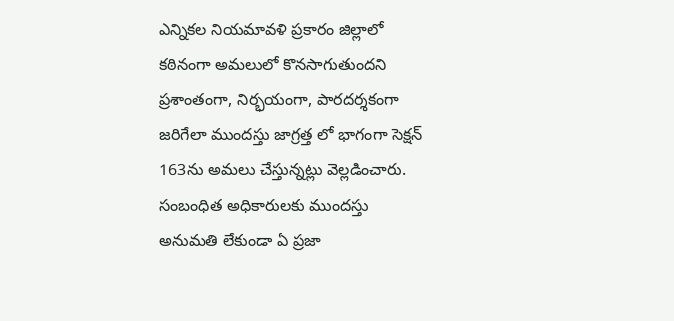ఎన్నికల నియమావళి ప్రకారం జిల్లాలో కఠినంగా అమలులో కొనసాగుతుందని ప్రశాంతంగా, నిర్భయంగా, పారదర్శకంగా జరిగేలా ముందస్తు జాగ్రత్త లో భాగంగా సెక్షన్ 163ను అమలు చేస్తున్నట్లు వెల్లడించారు. సంబంధిత అధికారులకు ముందస్తు అనుమతి లేకుండా ఏ ప్రజా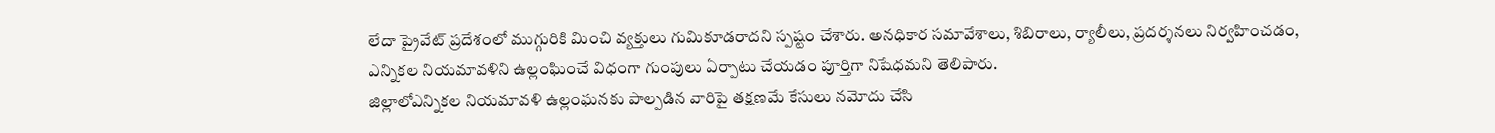లేదా ప్రైవేట్ ప్రదేశంలో ముగ్గురికి మించి వ్యక్తులు గుమికూడరాదని స్పష్టం చేశారు. అనధికార సమావేశాలు, శిబిరాలు, ర్యాలీలు, ప్రదర్శనలు నిర్వహించడం, ఎన్నికల నియమావళిని ఉల్లంఘించే విధంగా గుంపులు ఏర్పాటు చేయడం పూర్తిగా నిషేధమని తెలిపారు.
జిల్లాలోఎన్నికల నియమావళి ఉల్లంఘనకు పాల్పడిన వారిపై తక్షణమే కేసులు నమోదు చేసి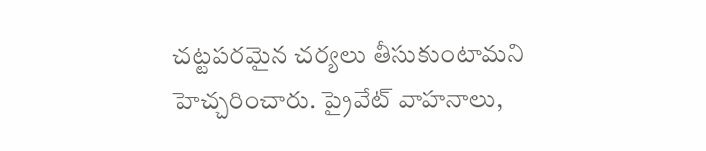చట్టపరమైన చర్యలు తీసుకుంటామని హెచ్చరించారు. ప్రైవేట్ వాహనాలు,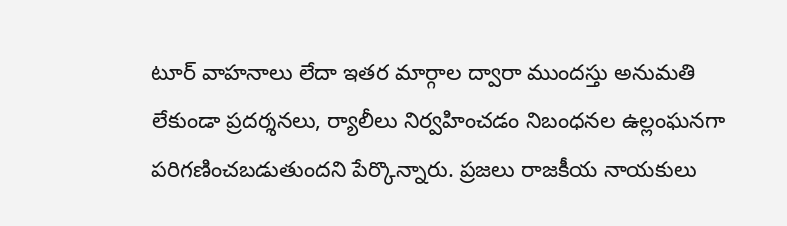టూర్ వాహనాలు లేదా ఇతర మార్గాల ద్వారా ముందస్తు అనుమతి లేకుండా ప్రదర్శనలు, ర్యాలీలు నిర్వహించడం నిబంధనల ఉల్లంఘనగా పరిగణించబడుతుందని పేర్కొన్నారు. ప్రజలు రాజకీయ నాయకులు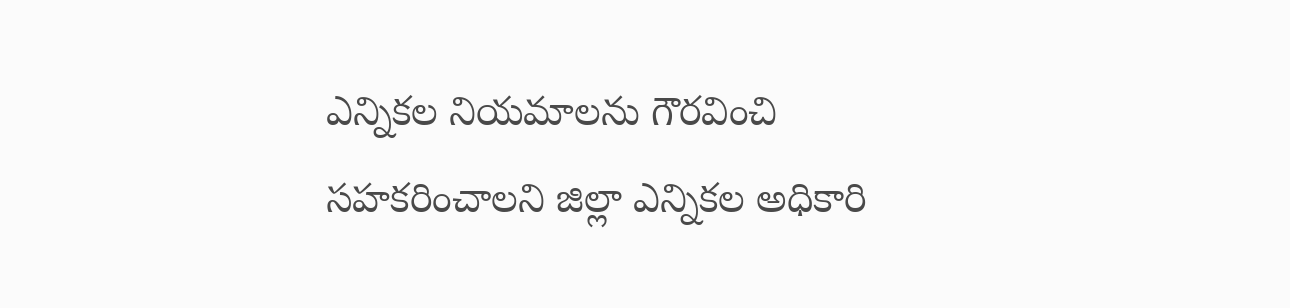ఎన్నికల నియమాలను గౌరవించి సహకరించాలని జిల్లా ఎన్నికల అధికారి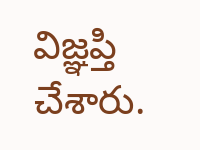విజ్ఞప్తి చేశారు.